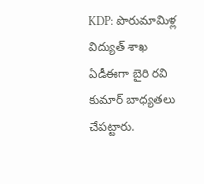KDP: పొరుమామిళ్ల విద్యుత్ శాఖ ఏడీఈగా బైరి రవి కుమార్ బాధ్యతలు చేపట్టారు.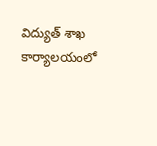విద్యుత్ శాఖ కార్యాలయంలో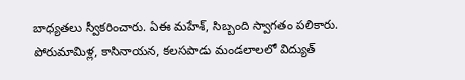బాధ్యతలు స్వీకరించారు. ఏఈ మహేశ్, సిబ్బంది స్వాగతం పలికారు. పోరుమామిళ్ల, కాసినాయన, కలసపాడు మండలాలలో విద్యుత్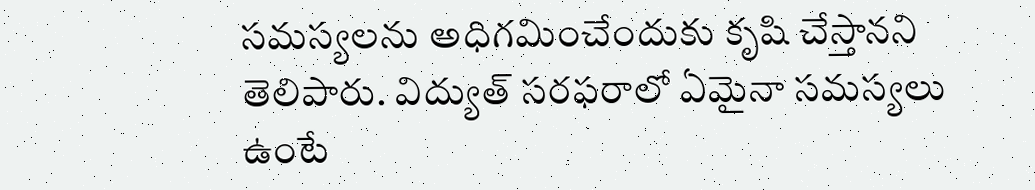సమస్యలను అధిగమించేందుకు కృషి చేస్తానని తెలిపారు. విద్యుత్ సరఫరాలో ఏమైనా సమస్యలు ఉంటే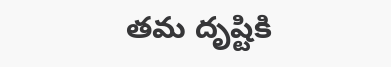తమ దృష్టికి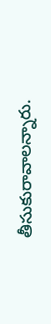తీసుకురావాలన్నారు.